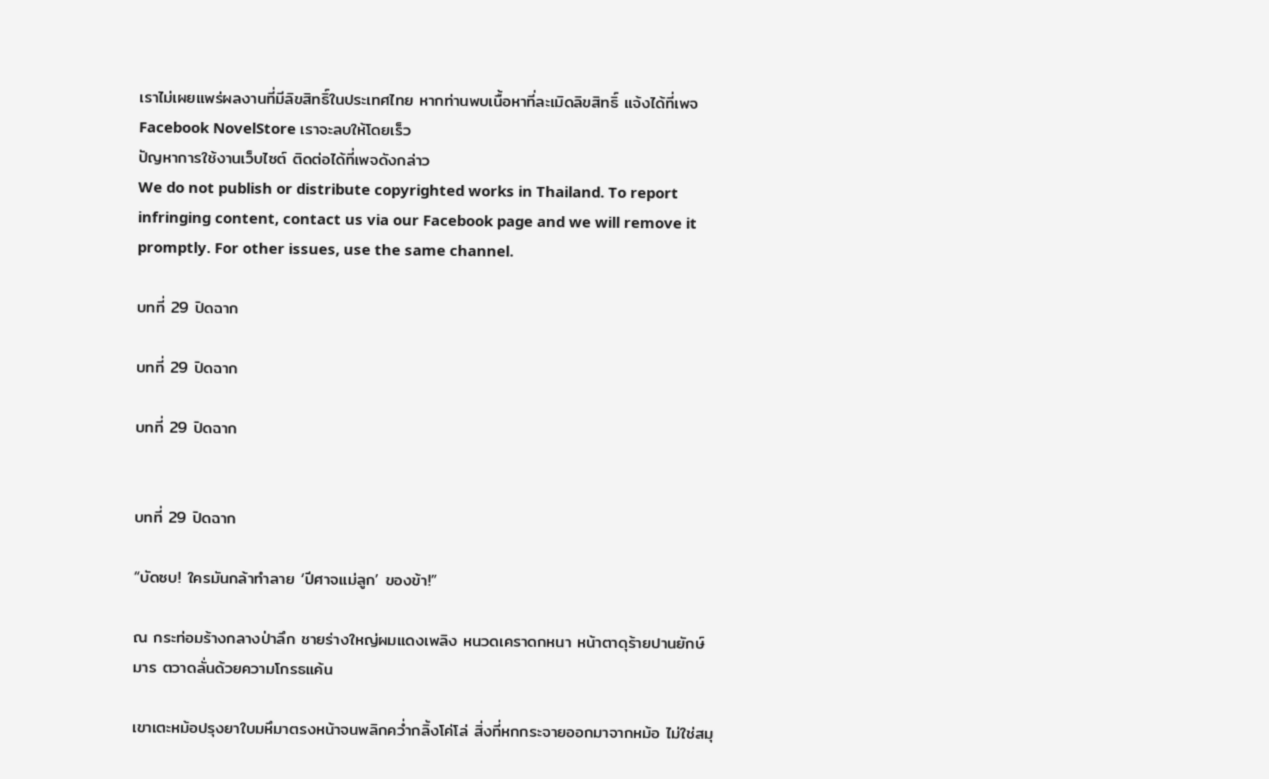เราไม่เผยแพร่ผลงานที่มีลิขสิทธิ์ในประเทศไทย หากท่านพบเนื้อหาที่ละเมิดลิขสิทธิ์ แจ้งได้ที่เพจ Facebook NovelStore เราจะลบให้โดยเร็ว
ปัญหาการใช้งานเว็บไซต์ ติดต่อได้ที่เพจดังกล่าว
We do not publish or distribute copyrighted works in Thailand. To report infringing content, contact us via our Facebook page and we will remove it promptly. For other issues, use the same channel.

บทที่ 29 ปิดฉาก

บทที่ 29 ปิดฉาก

บทที่ 29 ปิดฉาก


บทที่ 29 ปิดฉาก

“บัดซบ! ใครมันกล้าทำลาย ‘ปีศาจแม่ลูก’ ของข้า!”

ณ กระท่อมร้างกลางป่าลึก ชายร่างใหญ่ผมแดงเพลิง หนวดเคราดกหนา หน้าตาดุร้ายปานยักษ์มาร ตวาดลั่นด้วยความโกรธแค้น

เขาเตะหม้อปรุงยาใบมหึมาตรงหน้าจนพลิกคว่ำกลิ้งโค่โล่ สิ่งที่หกกระจายออกมาจากหม้อ ไม่ใช่สมุ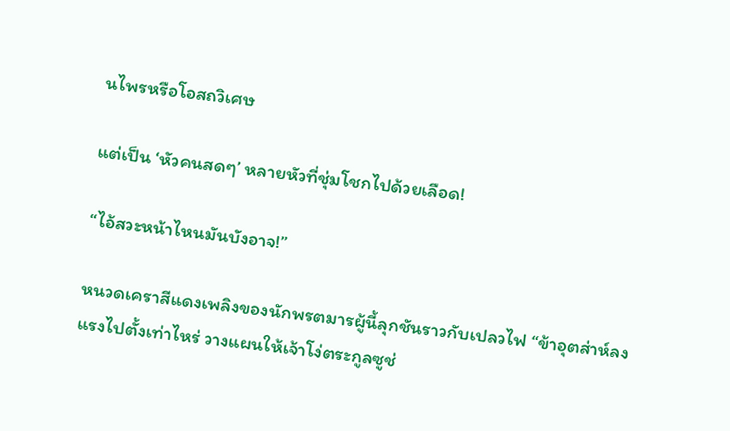นไพรหรือโอสถวิเศษ

แต่เป็น ‘หัวคนสดๆ’ หลายหัวที่ชุ่มโชกไปด้วยเลือด!

“ไอ้สวะหน้าไหนมันบังอาจ!”

หนวดเคราสีแดงเพลิงของนักพรตมารผู้นี้ลุกชันราวกับเปลวไฟ “ข้าอุตส่าห์ลงแรงไปตั้งเท่าไหร่ วางแผนให้เจ้าโง่ตระกูลซูช่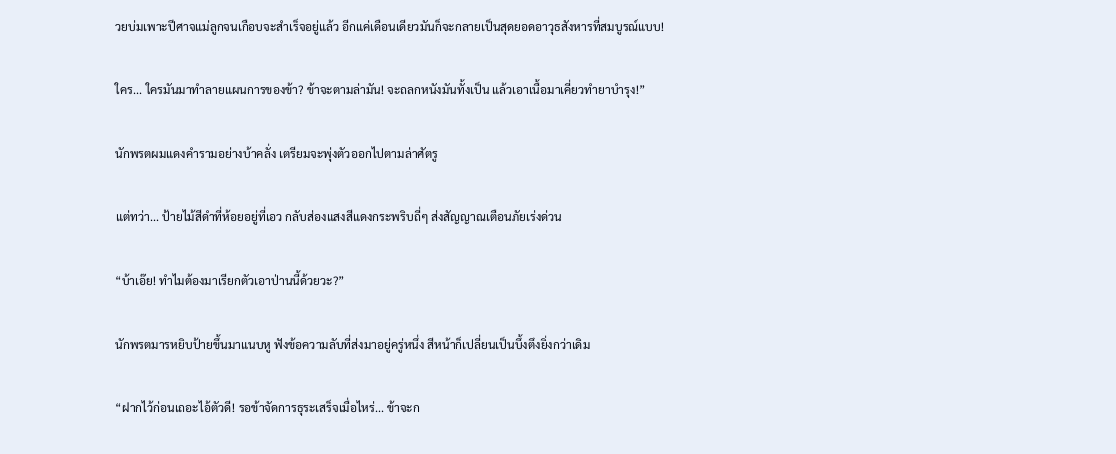วยบ่มเพาะปีศาจแม่ลูกจนเกือบจะสำเร็จอยู่แล้ว อีกแค่เดือนเดียวมันก็จะกลายเป็นสุดยอดอาวุธสังหารที่สมบูรณ์แบบ!

ใคร... ใครมันมาทำลายแผนการของข้า? ข้าจะตามล่ามัน! จะถลกหนังมันทั้งเป็น แล้วเอาเนื้อมาเคี่ยวทำยาบำรุง!”

นักพรตผมแดงคำรามอย่างบ้าคลั่ง เตรียมจะพุ่งตัวออกไปตามล่าศัตรู

แต่ทว่า... ป้ายไม้สีดำที่ห้อยอยู่ที่เอว กลับส่องแสงสีแดงกระพริบถี่ๆ ส่งสัญญาณเตือนภัยเร่งด่วน

“บ้าเอ๊ย! ทำไมต้องมาเรียกตัวเอาป่านนี้ด้วยวะ?”

นักพรตมารหยิบป้ายขึ้นมาแนบหู ฟังข้อความลับที่ส่งมาอยู่ครู่หนึ่ง สีหน้าก็เปลี่ยนเป็นบึ้งตึงยิ่งกว่าเดิม

“ฝากไว้ก่อนเถอะไอ้ตัวดี! รอข้าจัดการธุระเสร็จเมื่อไหร่... ข้าจะก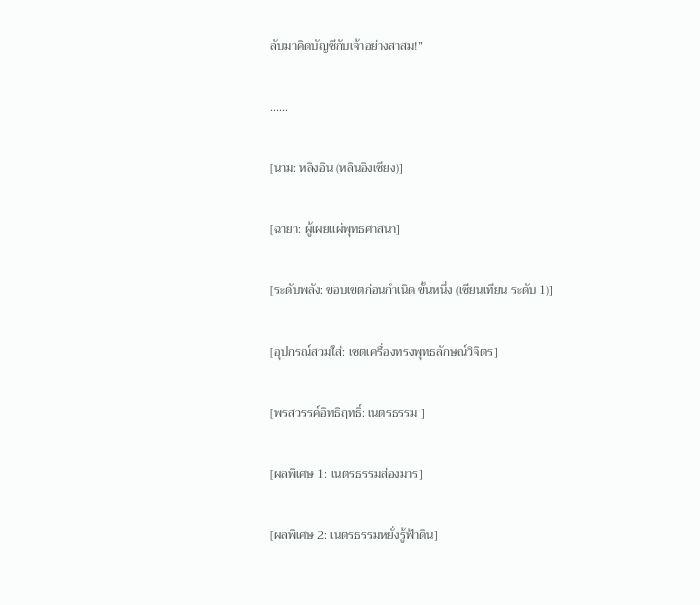ลับมาคิดบัญชีกับเจ้าอย่างสาสม!”

......

[นาม: หลิงอิน (หลินอิงเซียง)]

[ฉายา: ผู้เผยแผ่พุทธศาสนา]

[ระดับพลัง: ขอบเขตก่อนกำเนิด ขั้นหนึ่ง (เซียนเทียน ระดับ 1)]

[อุปกรณ์สวมใส่: เซตเครื่องทรงพุทธลักษณ์วิจิตร]

[พรสวรรค์อิทธิฤทธิ์: เนตรธรรม ]

[ผลพิเศษ 1: เนตรธรรมส่องมาร]

[ผลพิเศษ 2: เนตรธรรมหยั่งรู้ฟ้าดิน]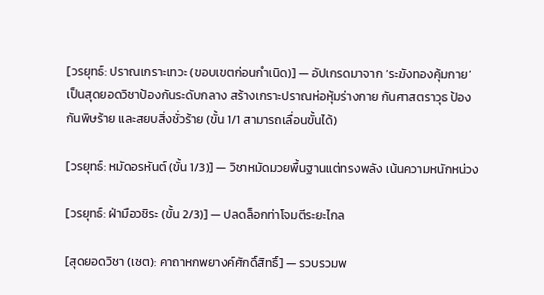[วรยุทธ์: ปราณเกราะเทวะ (ขอบเขตก่อนกำเนิด)] — อัปเกรดมาจาก ‘ระฆังทองคุ้มกาย’ เป็นสุดยอดวิชาป้องกันระดับกลาง สร้างเกราะปราณห่อหุ้มร่างกาย กันศาสตราวุธ ป้องกันพิษร้าย และสยบสิ่งชั่วร้าย (ขั้น 1/1 สามารถเลื่อนขั้นได้)

[วรยุทธ์: หมัดอรหันต์ (ขั้น 1/3)] — วิชาหมัดมวยพื้นฐานแต่ทรงพลัง เน้นความหนักหน่วง

[วรยุทธ์: ฝ่ามือวชิระ (ขั้น 2/3)] — ปลดล็อกท่าโจมตีระยะไกล

[สุดยอดวิชา (เซต): คาถาหกพยางค์ศักดิ์สิทธิ์] — รวบรวมพ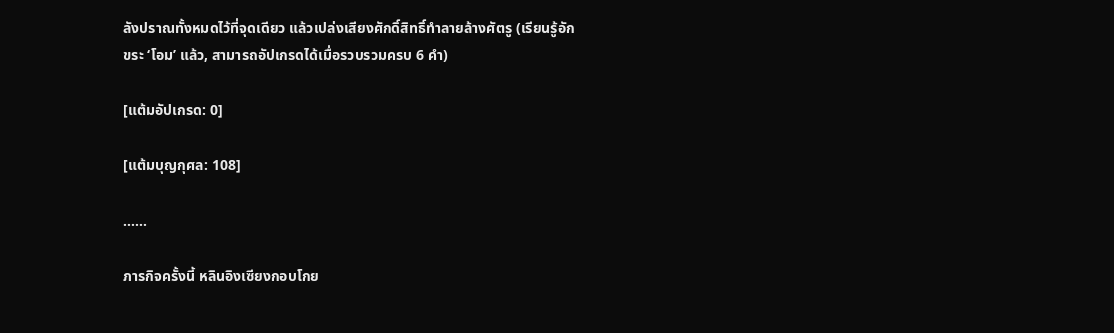ลังปราณทั้งหมดไว้ที่จุดเดียว แล้วเปล่งเสียงศักดิ์สิทธิ์ทำลายล้างศัตรู (เรียนรู้อักขระ ‘โอม’ แล้ว, สามารถอัปเกรดได้เมื่อรวบรวมครบ 6 คำ)

[แต้มอัปเกรด: 0]

[แต้มบุญกุศล: 108]

......

ภารกิจครั้งนี้ หลินอิงเซียงกอบโกย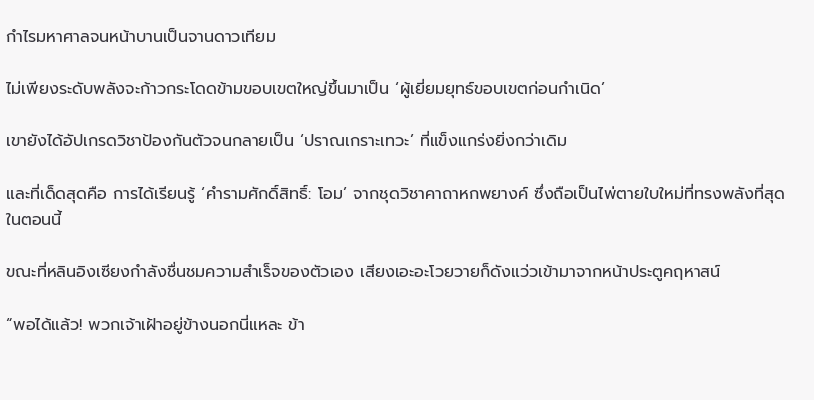กำไรมหาศาลจนหน้าบานเป็นจานดาวเทียม

ไม่เพียงระดับพลังจะก้าวกระโดดข้ามขอบเขตใหญ่ขึ้นมาเป็น ‘ผู้เยี่ยมยุทธ์ขอบเขตก่อนกำเนิด’

เขายังได้อัปเกรดวิชาป้องกันตัวจนกลายเป็น ‘ปราณเกราะเทวะ’ ที่แข็งแกร่งยิ่งกว่าเดิม

และที่เด็ดสุดคือ การได้เรียนรู้ ‘คำรามศักดิ์สิทธิ์: โอม’ จากชุดวิชาคาถาหกพยางค์ ซึ่งถือเป็นไพ่ตายใบใหม่ที่ทรงพลังที่สุดในตอนนี้

ขณะที่หลินอิงเซียงกำลังชื่นชมความสำเร็จของตัวเอง เสียงเอะอะโวยวายก็ดังแว่วเข้ามาจากหน้าประตูคฤหาสน์

“พอได้แล้ว! พวกเจ้าเฝ้าอยู่ข้างนอกนี่แหละ ข้า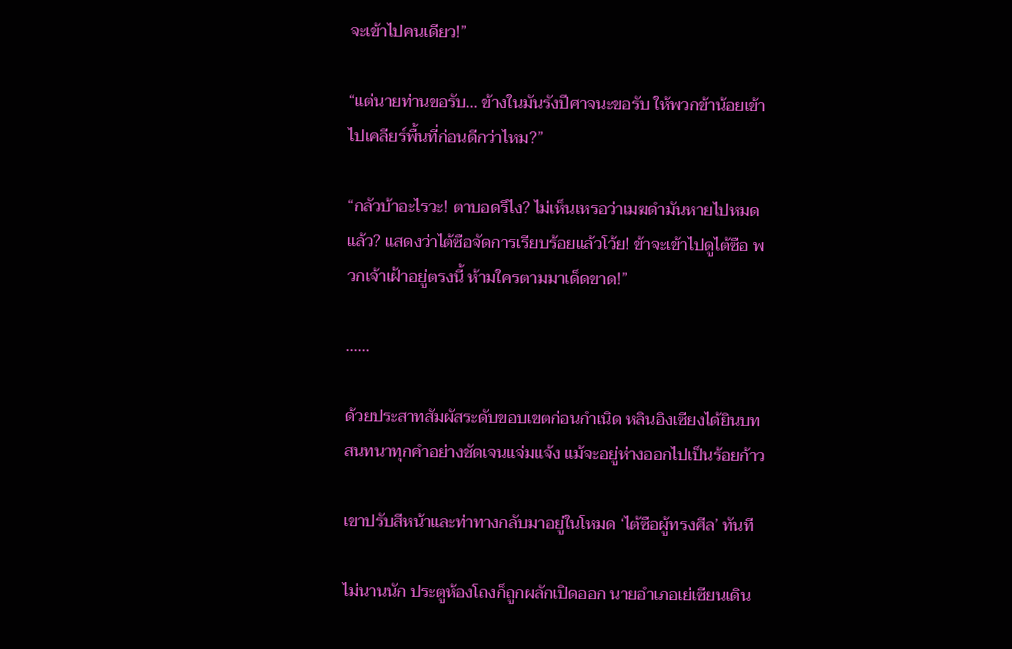จะเข้าไปคนเดียว!”

“แต่นายท่านขอรับ... ข้างในมันรังปีศาจนะขอรับ ให้พวกข้าน้อยเข้าไปเคลียร์พื้นที่ก่อนดีกว่าไหม?”

“กลัวบ้าอะไรวะ! ตาบอดรึไง? ไม่เห็นเหรอว่าเมฆดำมันหายไปหมดแล้ว? แสดงว่าไต้ซือจัดการเรียบร้อยแล้วโว้ย! ข้าจะเข้าไปดูไต้ซือ พวกเจ้าเฝ้าอยู่ตรงนี้ ห้ามใครตามมาเด็ดขาด!”

......

ด้วยประสาทสัมผัสระดับขอบเขตก่อนกำเนิด หลินอิงเซียงได้ยินบทสนทนาทุกคำอย่างชัดเจนแจ่มแจ้ง แม้จะอยู่ห่างออกไปเป็นร้อยก้าว

เขาปรับสีหน้าและท่าทางกลับมาอยู่ในโหมด ‘ไต้ซือผู้ทรงศีล’ ทันที

ไม่นานนัก ประตูห้องโถงก็ถูกผลักเปิดออก นายอำเภอเย่เซียนเดิน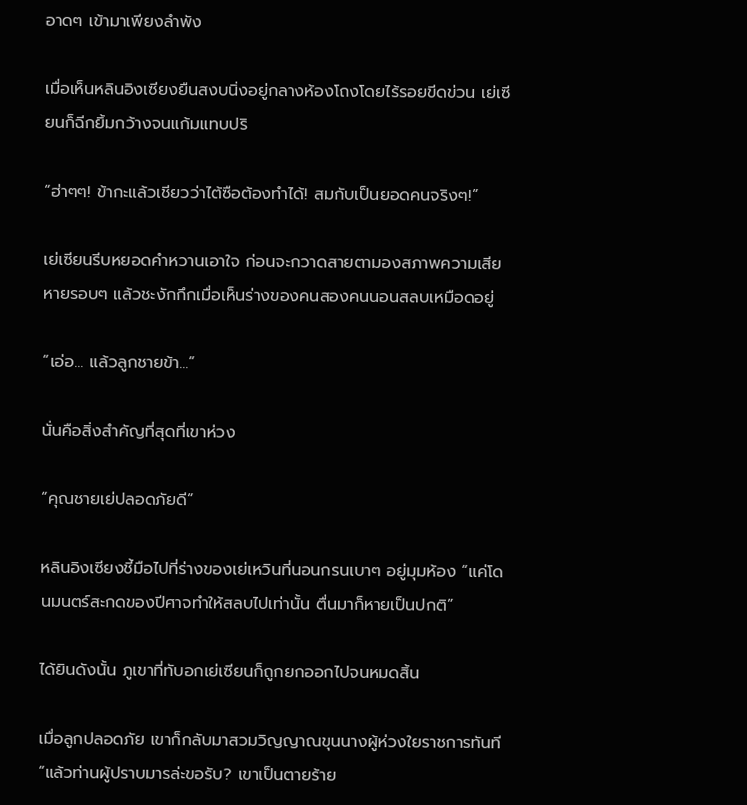อาดๆ เข้ามาเพียงลำพัง

เมื่อเห็นหลินอิงเซียงยืนสงบนิ่งอยู่กลางห้องโถงโดยไร้รอยขีดข่วน เย่เซียนก็ฉีกยิ้มกว้างจนแก้มแทบปริ

“ฮ่าๆๆ! ข้ากะแล้วเชียวว่าไต้ซือต้องทำได้! สมกับเป็นยอดคนจริงๆ!”

เย่เซียนรีบหยอดคำหวานเอาใจ ก่อนจะกวาดสายตามองสภาพความเสียหายรอบๆ แล้วชะงักกึกเมื่อเห็นร่างของคนสองคนนอนสลบเหมือดอยู่

“เอ่อ... แล้วลูกชายข้า...”

นั่นคือสิ่งสำคัญที่สุดที่เขาห่วง

“คุณชายเย่ปลอดภัยดี”

หลินอิงเซียงชี้มือไปที่ร่างของเย่เหวินที่นอนกรนเบาๆ อยู่มุมห้อง “แค่โดนมนตร์สะกดของปีศาจทำให้สลบไปเท่านั้น ตื่นมาก็หายเป็นปกติ”

ได้ยินดังนั้น ภูเขาที่ทับอกเย่เซียนก็ถูกยกออกไปจนหมดสิ้น

เมื่อลูกปลอดภัย เขาก็กลับมาสวมวิญญาณขุนนางผู้ห่วงใยราชการทันที “แล้วท่านผู้ปราบมารล่ะขอรับ? เขาเป็นตายร้าย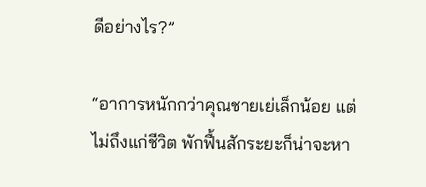ดีอย่างไร?”

“อาการหนักกว่าคุณชายเย่เล็กน้อย แต่ไม่ถึงแก่ชีวิต พักฟื้นสักระยะก็น่าจะหา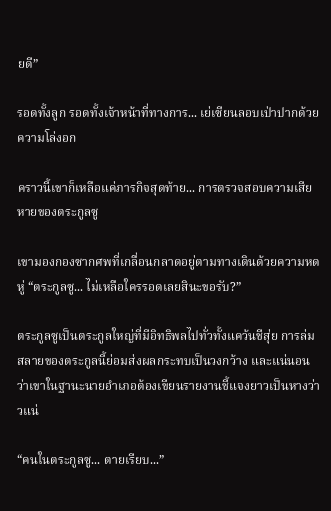ยดี”

รอดทั้งลูก รอดทั้งเจ้าหน้าที่ทางการ... เย่เซียนลอบเป่าปากด้วยความโล่งอก

คราวนี้เขาก็เหลือแค่ภารกิจสุดท้าย... การตรวจสอบความเสียหายของตระกูลซู

เขามองกองซากศพที่เกลื่อนกลาดอยู่ตามทางเดินด้วยความหดหู่ “ตระกูลซู... ไม่เหลือใครรอดเลยสินะขอรับ?”

ตระกูลซูเป็นตระกูลใหญ่ที่มีอิทธิพลไปทั่วทั้งแคว้นชีสุ่ย การล่มสลายของตระกูลนี้ย่อมส่งผลกระทบเป็นวงกว้าง และแน่นอนว่าเขาในฐานะนายอำเภอต้องเขียนรายงานชี้แจงยาวเป็นหางว่าวแน่

“คนในตระกูลซู... ตายเรียบ...”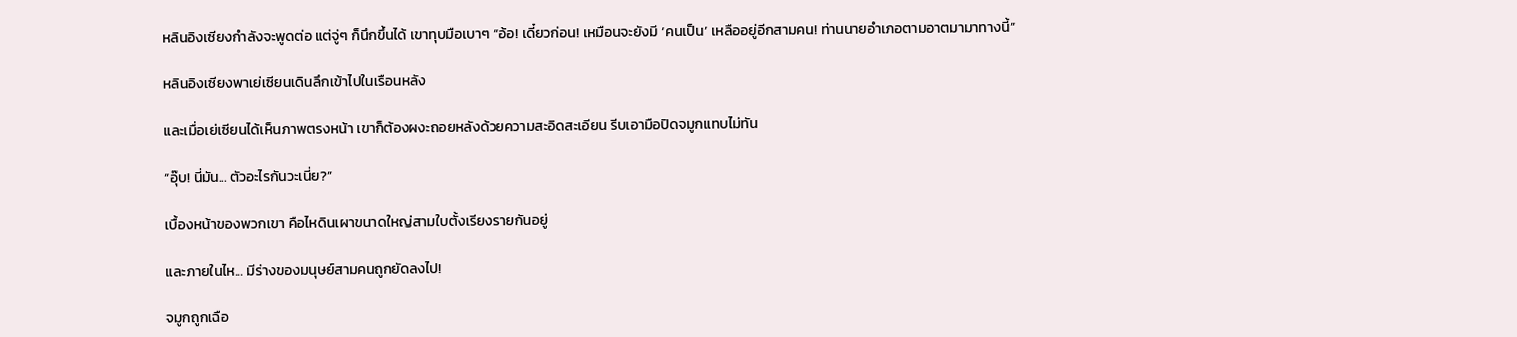หลินอิงเซียงกำลังจะพูดต่อ แต่จู่ๆ ก็นึกขึ้นได้ เขาทุบมือเบาๆ “อ้อ! เดี๋ยวก่อน! เหมือนจะยังมี ‘คนเป็น’ เหลืออยู่อีกสามคน! ท่านนายอำเภอตามอาตมามาทางนี้”

หลินอิงเซียงพาเย่เซียนเดินลึกเข้าไปในเรือนหลัง

และเมื่อเย่เซียนได้เห็นภาพตรงหน้า เขาก็ต้องผงะถอยหลังด้วยความสะอิดสะเอียน รีบเอามือปิดจมูกแทบไม่ทัน

“อุ๊บ! นี่มัน... ตัวอะไรกันวะเนี่ย?”

เบื้องหน้าของพวกเขา คือไหดินเผาขนาดใหญ่สามใบตั้งเรียงรายกันอยู่

และภายในไห... มีร่างของมนุษย์สามคนถูกยัดลงไป!

จมูกถูกเฉือ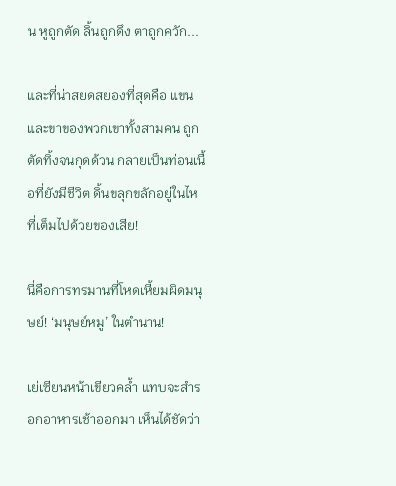น หูถูกตัด ลิ้นถูกดึง ตาถูกควัก...

และที่น่าสยดสยองที่สุดคือ แขนและขาของพวกเขาทั้งสามคน ถูกตัดทิ้งจนกุดด้วน กลายเป็นท่อนเนื้อที่ยังมีชีวิต ดิ้นขลุกขลักอยู่ในไหที่เต็มไปด้วยของเสีย!

นี่คือการทรมานที่โหดเหี้ยมผิดมนุษย์! ‘มนุษย์หมู’ ในตำนาน!

เย่เซียนหน้าเขียวคล้ำ แทบจะสำรอกอาหารเช้าออกมา เห็นได้ชัดว่า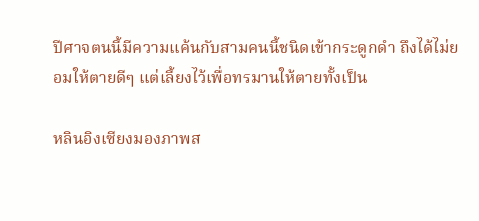ปีศาจตนนี้มีความแค้นกับสามคนนี้ชนิดเข้ากระดูกดำ ถึงได้ไม่ยอมให้ตายดีๆ แต่เลี้ยงไว้เพื่อทรมานให้ตายทั้งเป็น

หลินอิงเซียงมองภาพส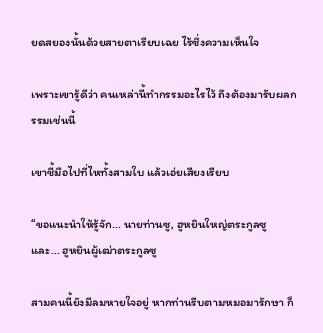ยดสยองนั้นด้วยสายตาเรียบเฉย ไร้ซึ่งความเห็นใจ

เพราะเขารู้ดีว่า คนเหล่านี้ทำกรรมอะไรไว้ ถึงต้องมารับผลกรรมเช่นนี้

เขาชี้มือไปที่ไหทั้งสามใบ แล้วเอ่ยเสียงเรียบ

“ขอแนะนำให้รู้จัก... นายท่านซู, ฮูหยินใหญ่ตระกูลซู และ... ฮูหยินผู้เฒ่าตระกูลซู

สามคนนี้ยังมีลมหายใจอยู่ หากท่านรีบตามหมอมารักษา ก็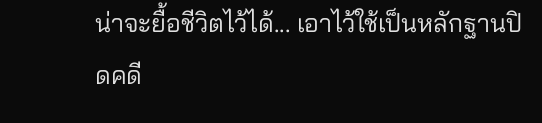น่าจะยื้อชีวิตไว้ได้... เอาไว้ใช้เป็นหลักฐานปิดคดี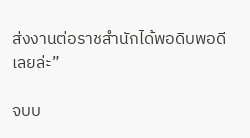ส่งงานต่อราชสำนักได้พอดิบพอดีเลยล่ะ”

จบบ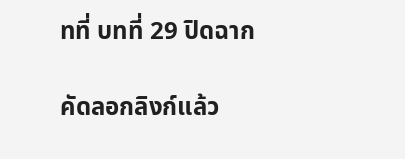ทที่ บทที่ 29 ปิดฉาก

คัดลอกลิงก์แล้ว